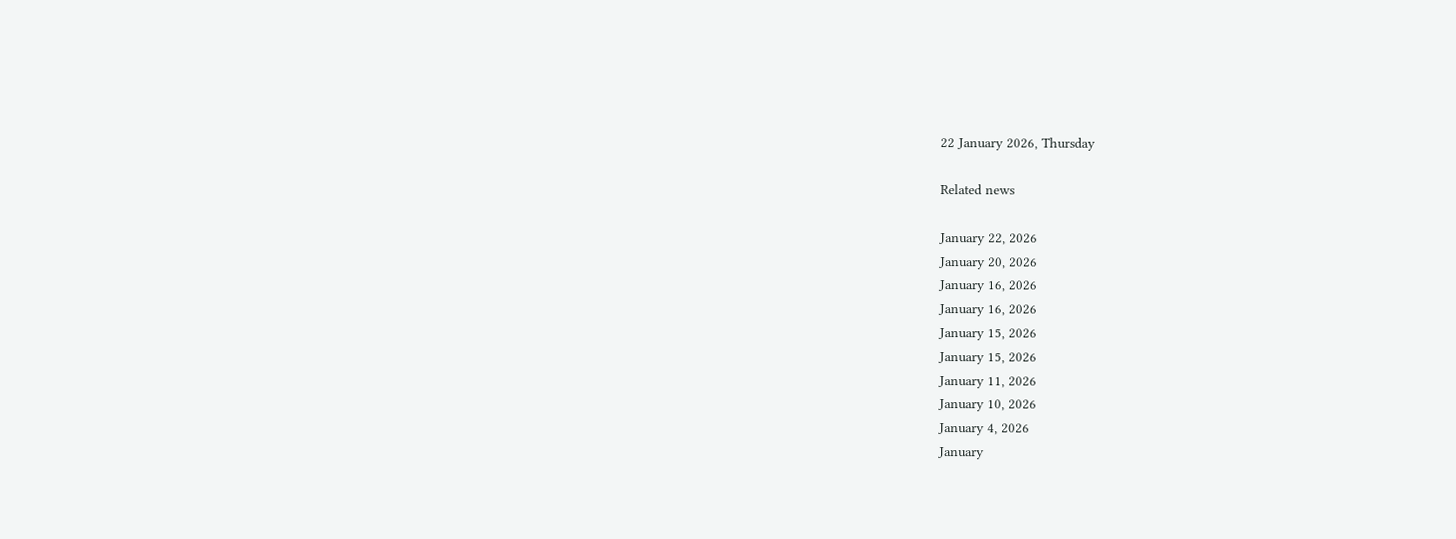22 January 2026, Thursday

Related news

January 22, 2026
January 20, 2026
January 16, 2026
January 16, 2026
January 15, 2026
January 15, 2026
January 11, 2026
January 10, 2026
January 4, 2026
January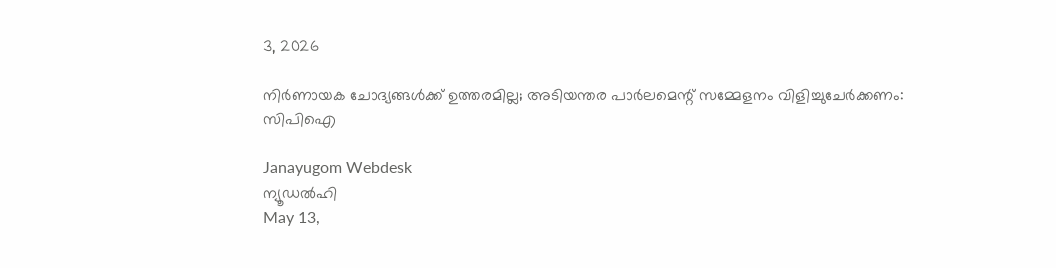3, 2026

നിര്‍ണായക ചോദ്യങ്ങള്‍ക്ക് ഉത്തരമില്ല; അടിയന്തര പാര്‍ലമെന്റ് സമ്മേളനം വിളിച്ചുചേര്‍ക്കണം: സിപിഐ

Janayugom Webdesk
ന്യൂഡല്‍ഹി
May 13,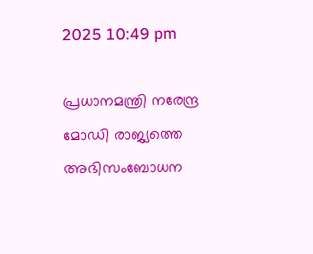2025 10:49 pm

പ്രധാനമന്ത്രി നരേന്ദ്ര മോഡി രാജ്യത്തെ അഭിസംബോധന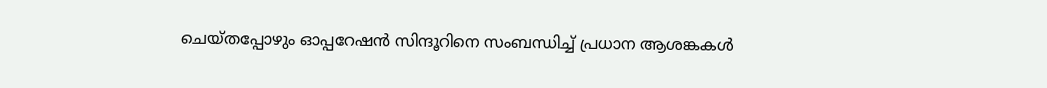ചെയ്തപ്പോഴും ഓപ്പറേഷന്‍ സിന്ദൂറിനെ സംബന്ധിച്ച് പ്രധാന ആശങ്കകൾ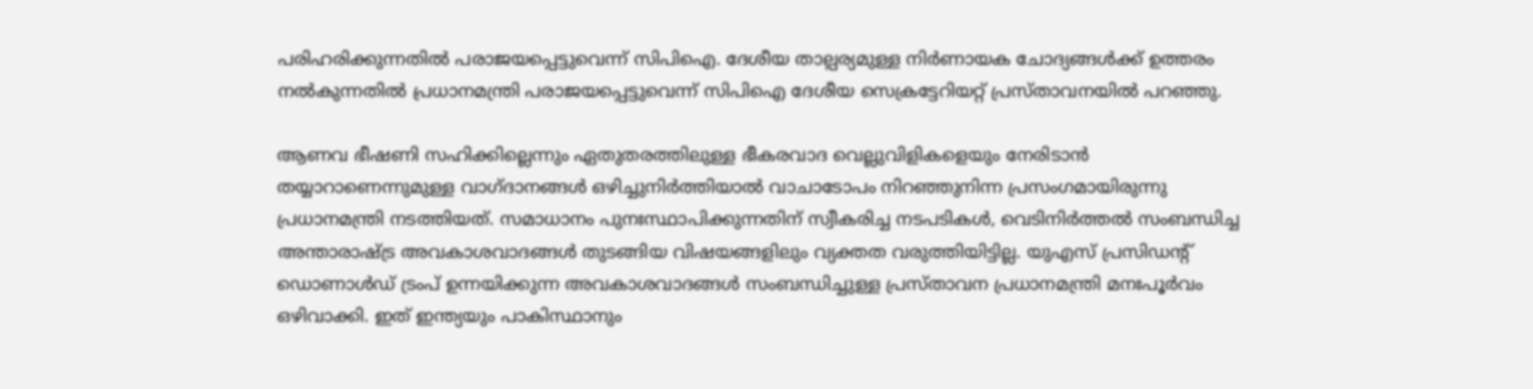പരിഹരിക്കുന്നതിൽ പരാജയപ്പെട്ടുവെന്ന് സിപിഐ. ദേശീയ താല്പര്യമുള്ള നിർണായക ചോദ്യങ്ങള്‍ക്ക് ഉത്തരം നല്‍കുന്നതില്‍ പ്രധാനമന്ത്രി പരാജയപ്പെട്ടുവെന്ന് സിപിഐ ദേശീയ സെക്രട്ടേറിയറ്റ് പ്രസ്താവനയില്‍ പറഞ്ഞു.

ആണവ ഭീഷണി സഹിക്കില്ലെന്നും ഏതുതരത്തിലുള്ള ഭീകരവാദ വെല്ലുവിളികളെയും നേരിടാന്‍ തയ്യാറാണെന്നുമുള്ള വാഗ്ദാനങ്ങള്‍ ഒഴിച്ചുനിര്‍ത്തിയാല്‍ വാചാടോപം നിറഞ്ഞുനിന്ന പ്രസംഗമായിരുന്നു പ്രധാനമന്ത്രി നടത്തിയത്. സമാധാനം പുനഃസ്ഥാപിക്കുന്നതിന് സ്വീകരിച്ച നടപടികള്‍, വെടിനിര്‍ത്തല്‍ സംബന്ധിച്ച അന്താരാഷ്ട്ര അവകാശവാദങ്ങള്‍ തുടങ്ങിയ വിഷയങ്ങളിലും വ്യക്തത വരുത്തിയിട്ടില്ല. യുഎസ് പ്രസിഡന്റ് ഡൊണാള്‍ഡ് ട്രംപ് ഉന്നയിക്കുന്ന അവകാശവാദങ്ങള്‍ സംബന്ധിച്ചുള്ള പ്രസ്താവന പ്രധാനമന്ത്രി മനഃപൂര്‍വം ഒഴിവാക്കി. ഇത് ഇന്ത്യയും പാകിസ്ഥാനും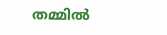തമ്മില്‍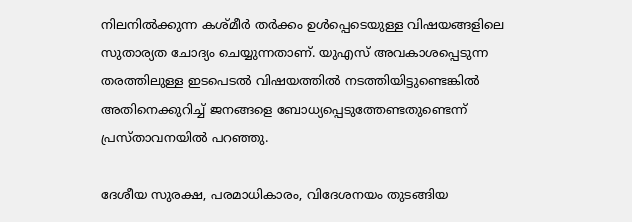നിലനില്‍ക്കുന്ന കശ്മീര്‍ തര്‍ക്കം ഉള്‍പ്പെടെയുള്ള വിഷയങ്ങളിലെ സുതാര്യത ചോദ്യം ചെയ്യുന്നതാണ്. യുഎസ് അവകാശപ്പെടുന്ന തരത്തിലുള്ള ഇടപെടല്‍ വിഷയത്തില്‍ നടത്തിയിട്ടുണ്ടെങ്കില്‍ അതിനെക്കുറിച്ച് ജനങ്ങളെ ബോധ്യപ്പെടുത്തേണ്ടതുണ്ടെന്ന് പ്രസ്താവനയില്‍ പറഞ്ഞു.

ദേശീയ സുരക്ഷ, പരമാധികാരം, വിദേശനയം തുടങ്ങിയ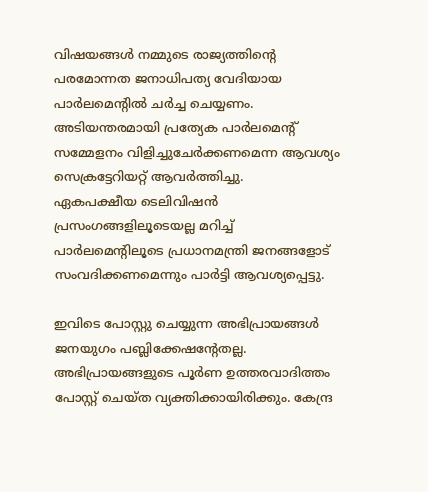വിഷയങ്ങൾ നമ്മുടെ രാജ്യത്തിന്റെ പരമോന്നത ജനാധിപത്യ വേദിയായ പാര്‍ലമെന്റില്‍ ചര്‍ച്ച ചെയ്യണം. അടിയന്തരമായി പ്രത്യേക പാര്‍ലമെന്റ് സമ്മേളനം വിളിച്ചുചേര്‍ക്കണമെന്ന ആവശ്യം സെക്രട്ടേറിയറ്റ് ആവര്‍ത്തിച്ചു.
ഏകപക്ഷീയ ടെലിവിഷൻ പ്രസംഗങ്ങളിലൂടെയല്ല മറിച്ച് പാർലമെന്റിലൂടെ പ്രധാനമന്ത്രി ജനങ്ങളോട് സംവദിക്കണമെന്നും പാര്‍ട്ടി ആവശ്യപ്പെട്ടു.

ഇവിടെ പോസ്റ്റു ചെയ്യുന്ന അഭിപ്രായങ്ങള്‍ ജനയുഗം പബ്ലിക്കേഷന്റേതല്ല. അഭിപ്രായങ്ങളുടെ പൂര്‍ണ ഉത്തരവാദിത്തം പോസ്റ്റ് ചെയ്ത വ്യക്തിക്കായിരിക്കും. കേന്ദ്ര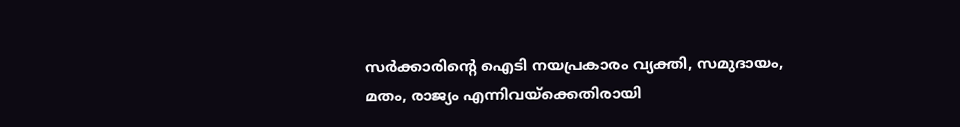സര്‍ക്കാരിന്റെ ഐടി നയപ്രകാരം വ്യക്തി, സമുദായം, മതം, രാജ്യം എന്നിവയ്‌ക്കെതിരായി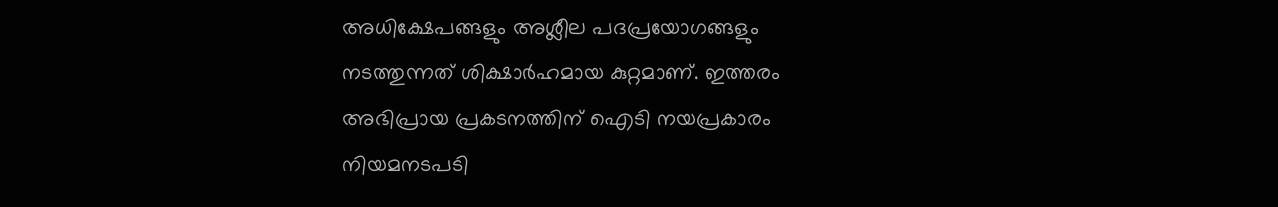അധിക്ഷേപങ്ങളും അശ്ലീല പദപ്രയോഗങ്ങളും നടത്തുന്നത് ശിക്ഷാര്‍ഹമായ കുറ്റമാണ്. ഇത്തരം അഭിപ്രായ പ്രകടനത്തിന് ഐടി നയപ്രകാരം നിയമനടപടി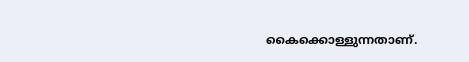കൈക്കൊള്ളുന്നതാണ്.